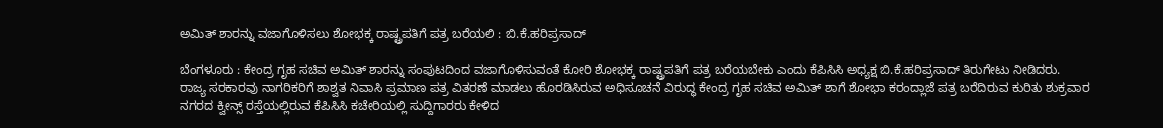ಅಮಿತ್ ಶಾರನ್ನು ವಜಾಗೊಳಿಸಲು ಶೋಭಕ್ಕ ರಾಷ್ಟ್ರಪತಿಗೆ ಪತ್ರ ಬರೆಯಲಿ : ಬಿ.ಕೆ.ಹರಿಪ್ರಸಾದ್

ಬೆಂಗಳೂರು : ಕೇಂದ್ರ ಗೃಹ ಸಚಿವ ಅಮಿತ್ ಶಾರನ್ನು ಸಂಪುಟದಿಂದ ವಜಾಗೊಳಿಸುವಂತೆ ಕೋರಿ ಶೋಭಕ್ಕ ರಾಷ್ಟ್ರಪತಿಗೆ ಪತ್ರ ಬರೆಯಬೇಕು ಎಂದು ಕೆಪಿಸಿಸಿ ಅಧ್ಯಕ್ಷ ಬಿ.ಕೆ.ಹರಿಪ್ರಸಾದ್ ತಿರುಗೇಟು ನೀಡಿದರು.
ರಾಜ್ಯ ಸರಕಾರವು ನಾಗರಿಕರಿಗೆ ಶಾಶ್ವತ ನಿವಾಸಿ ಪ್ರಮಾಣ ಪತ್ರ ವಿತರಣೆ ಮಾಡಲು ಹೊರಡಿಸಿರುವ ಅಧಿಸೂಚನೆ ವಿರುದ್ಧ ಕೇಂದ್ರ ಗೃಹ ಸಚಿವ ಅಮಿತ್ ಶಾಗೆ ಶೋಭಾ ಕರಂದ್ಲಾಜೆ ಪತ್ರ ಬರೆದಿರುವ ಕುರಿತು ಶುಕ್ರವಾರ ನಗರದ ಕ್ವೀನ್ಸ್ ರಸ್ತೆಯಲ್ಲಿರುವ ಕೆಪಿಸಿಸಿ ಕಚೇರಿಯಲ್ಲಿ ಸುದ್ದಿಗಾರರು ಕೇಳಿದ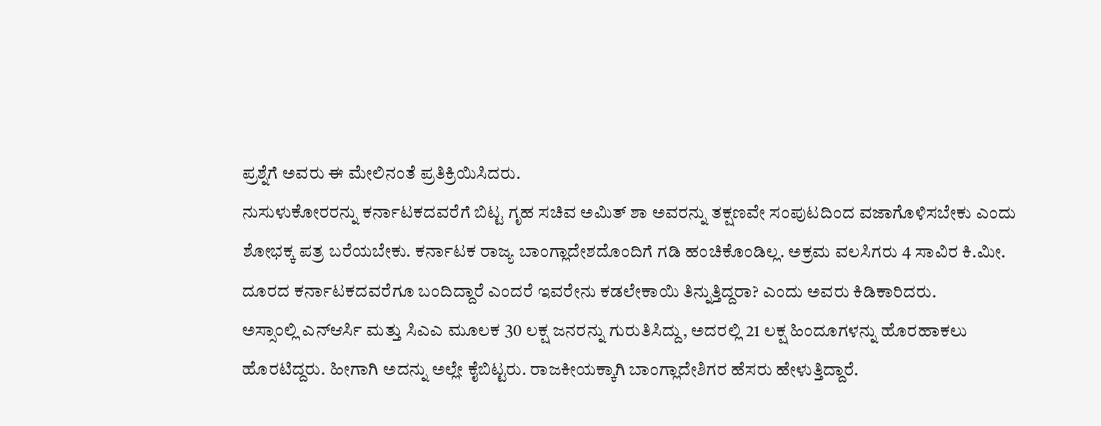ಪ್ರಶ್ನೆಗೆ ಅವರು ಈ ಮೇಲಿನಂತೆ ಪ್ರತಿಕ್ರಿಯಿಸಿದರು.
ನುಸುಳುಕೋರರನ್ನು ಕರ್ನಾಟಕದವರೆಗೆ ಬಿಟ್ಟ ಗೃಹ ಸಚಿವ ಅಮಿತ್ ಶಾ ಅವರನ್ನು ತಕ್ಷಣವೇ ಸಂಪುಟದಿಂದ ವಜಾಗೊಳಿಸಬೇಕು ಎಂದು ಶೋಭಕ್ಕ ಪತ್ರ ಬರೆಯಬೇಕು. ಕರ್ನಾಟಕ ರಾಜ್ಯ ಬಾಂಗ್ಲಾದೇಶದೊಂದಿಗೆ ಗಡಿ ಹಂಚಿಕೊಂಡಿಲ್ಲ. ಅಕ್ರಮ ವಲಸಿಗರು 4 ಸಾವಿರ ಕಿ.ಮೀ. ದೂರದ ಕರ್ನಾಟಕದವರೆಗೂ ಬಂದಿದ್ದಾರೆ ಎಂದರೆ ಇವರೇನು ಕಡಲೇಕಾಯಿ ತಿನ್ನುತ್ತಿದ್ದರಾ? ಎಂದು ಅವರು ಕಿಡಿಕಾರಿದರು.
ಅಸ್ಸಾಂಲ್ಲಿ ಎನ್ಆರ್ಸಿ ಮತ್ತು ಸಿಎಎ ಮೂಲಕ 30 ಲಕ್ಷ ಜನರನ್ನು ಗುರುತಿಸಿದ್ದು, ಅದರಲ್ಲಿ 21 ಲಕ್ಷ ಹಿಂದೂಗಳನ್ನು ಹೊರಹಾಕಲು ಹೊರಟಿದ್ದರು. ಹೀಗಾಗಿ ಅದನ್ನು ಅಲ್ಲೇ ಕೈಬಿಟ್ಟರು. ರಾಜಕೀಯಕ್ಕಾಗಿ ಬಾಂಗ್ಲಾದೇಶಿಗರ ಹೆಸರು ಹೇಳುತ್ತಿದ್ದಾರೆ.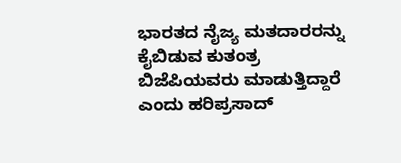ಭಾರತದ ನೈಜ್ಯ ಮತದಾರರನ್ನು ಕೈಬಿಡುವ ಕುತಂತ್ರ ಬಿಜೆಪಿಯವರು ಮಾಡುತ್ತಿದ್ದಾರೆ ಎಂದು ಹರಿಪ್ರಸಾದ್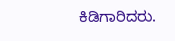ಕಿಡಿಗಾರಿದರು.